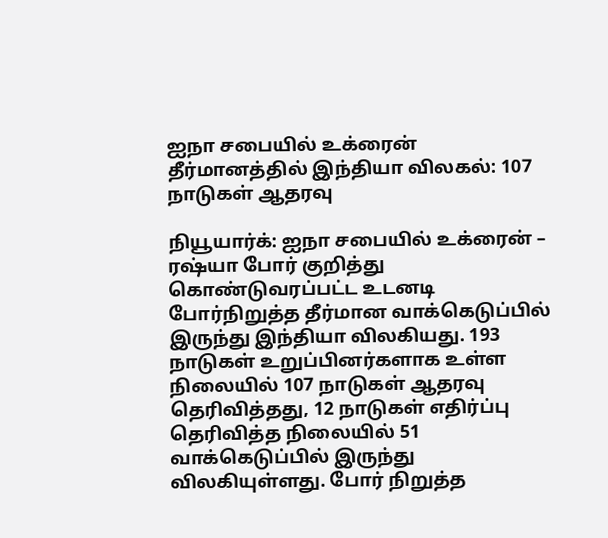ஐநா சபையில் உக்ரைன் தீர்மானத்தில் இந்தியா விலகல்: 107 நாடுகள் ஆதரவு

நியூயார்க்: ஐநா சபையில் உக்ரைன் – ரஷ்யா போர் குறித்து கொண்டுவரப்பட்ட உடனடி போர்நிறுத்த தீர்மான வாக்கெடுப்பில் இருந்து இந்தியா விலகியது. 193 நாடுகள் உறுப்பினர்களாக உள்ள நிலையில் 107 நாடுகள் ஆதரவு தெரிவித்தது, 12 நாடுகள் எதிர்ப்பு தெரிவித்த நிலையில் 51 வாக்கெடுப்பில் இருந்து விலகியுள்ளது. போர் நிறுத்த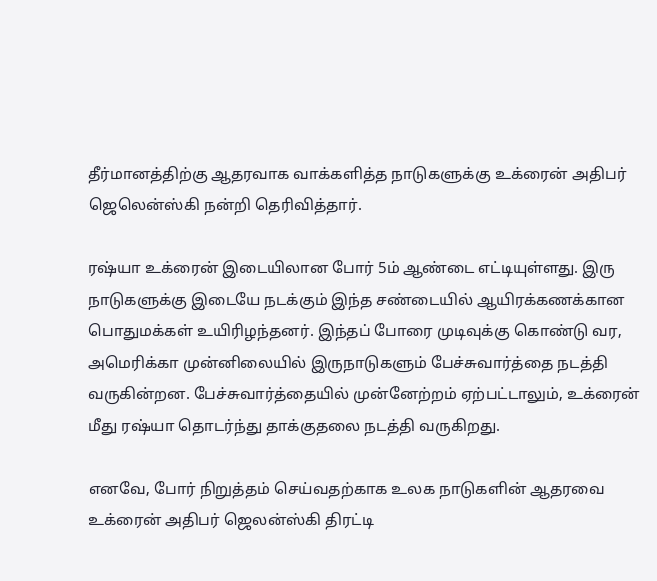தீர்மானத்திற்கு ஆதரவாக வாக்களித்த நாடுகளுக்கு உக்ரைன் அதிபர் ஜெலென்ஸ்கி நன்றி தெரிவித்தார்.

ரஷ்யா உக்ரைன் இடையிலான போர் 5ம் ஆண்டை எட்டியுள்ளது. இரு நாடுகளுக்கு இடையே நடக்கும் இந்த சண்டையில் ஆயிரக்கணக்கான பொதுமக்கள் உயிரிழந்தனர். இந்தப் போரை முடிவுக்கு கொண்டு வர, அமெரிக்கா முன்னிலையில் இருநாடுகளும் பேச்சுவார்த்தை நடத்தி வருகின்றன. பேச்சுவார்த்தையில் முன்னேற்றம் ஏற்பட்டாலும், உக்ரைன் மீது ரஷ்யா தொடர்ந்து தாக்குதலை நடத்தி வருகிறது.

எனவே, போர் நிறுத்தம் செய்வதற்காக உலக நாடுகளின் ஆதரவை உக்ரைன் அதிபர் ஜெலன்ஸ்கி திரட்டி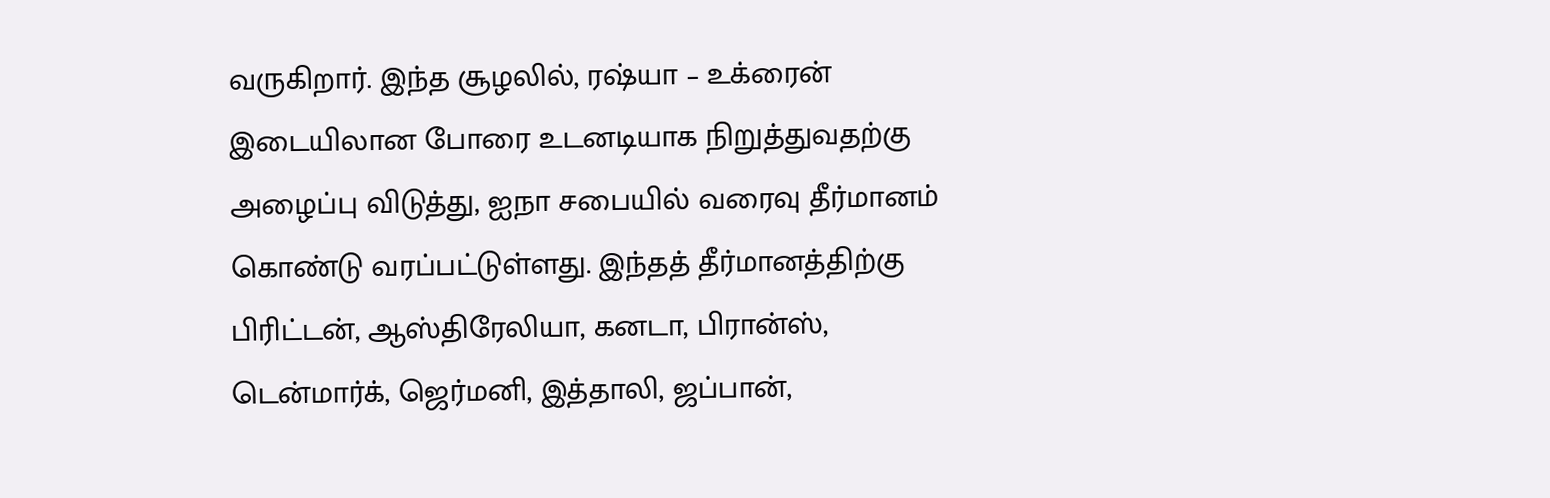வருகிறார். இந்த சூழலில், ரஷ்யா – உக்ரைன் இடையிலான போரை உடனடியாக நிறுத்துவதற்கு அழைப்பு விடுத்து, ஐநா சபையில் வரைவு தீர்மானம் கொண்டு வரப்பட்டுள்ளது. இந்தத் தீர்மானத்திற்கு பிரிட்டன், ஆஸ்திரேலியா, கனடா, பிரான்ஸ், டென்மார்க், ஜெர்மனி, இத்தாலி, ஜப்பான்,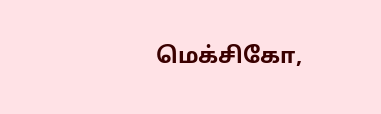மெக்சிகோ,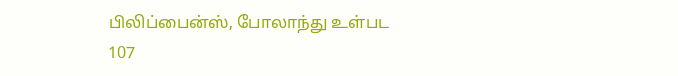பிலிப்பைன்ஸ், போலாந்து உள்பட 107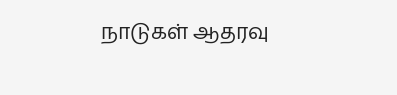நாடுகள் ஆதரவு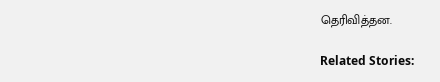தெரிவித்தன.

Related Stories: